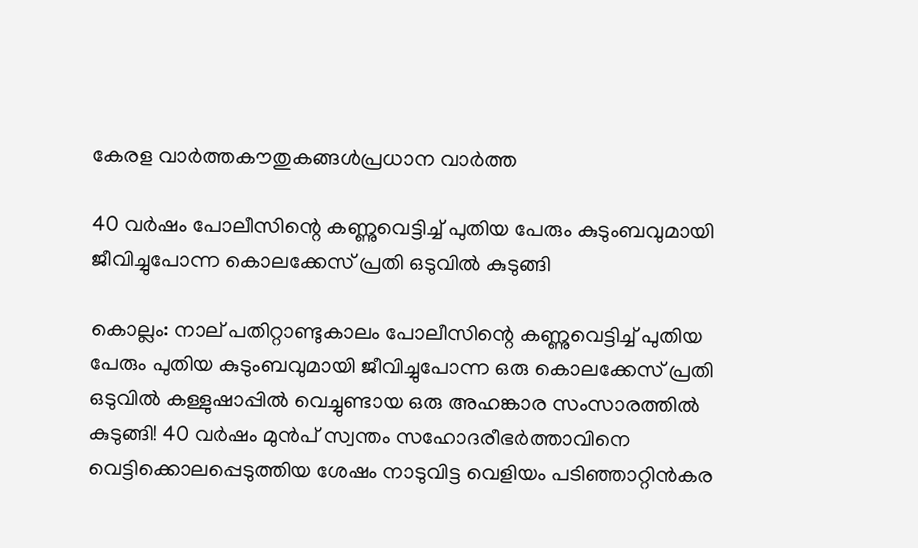കേരള വാർത്തകൗതുകങ്ങൾപ്രധാന വാർത്ത

40 വര്‍ഷം പോലീസിന്റെ കണ്ണുവെട്ടിച്ച് പുതിയ പേരും കുടുംബവുമായി ജീവിച്ചുപോന്ന കൊലക്കേസ് പ്രതി ഒടുവില്‍ കുടുങ്ങി

കൊല്ലം: നാല് പതിറ്റാണ്ടുകാലം പോലീസിന്റെ കണ്ണുവെട്ടിച്ച് പുതിയ പേരും പുതിയ കുടുംബവുമായി ജീവിച്ചുപോന്ന ഒരു കൊലക്കേസ് പ്രതി ഒടുവില്‍ കള്ളുഷാപ്പില്‍ വെച്ചുണ്ടായ ഒരു അഹങ്കാര സംസാരത്തില്‍ കുടുങ്ങി! 40 വര്‍ഷം മുന്‍പ് സ്വന്തം സഹോദരീഭര്‍ത്താവിനെ വെട്ടിക്കൊലപ്പെടുത്തിയ ശേഷം നാടുവിട്ട വെളിയം പടിഞ്ഞാറ്റിന്‍കര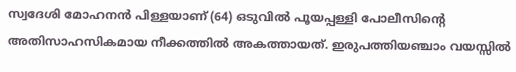സ്വദേശി മോഹനന്‍ പിള്ളയാണ് (64) ഒടുവില്‍ പൂയപ്പള്ളി പോലീസിന്റെ അതിസാഹസികമായ നീക്കത്തില്‍ അകത്തായത്. ഇരുപത്തിയഞ്ചാം വയസ്സില്‍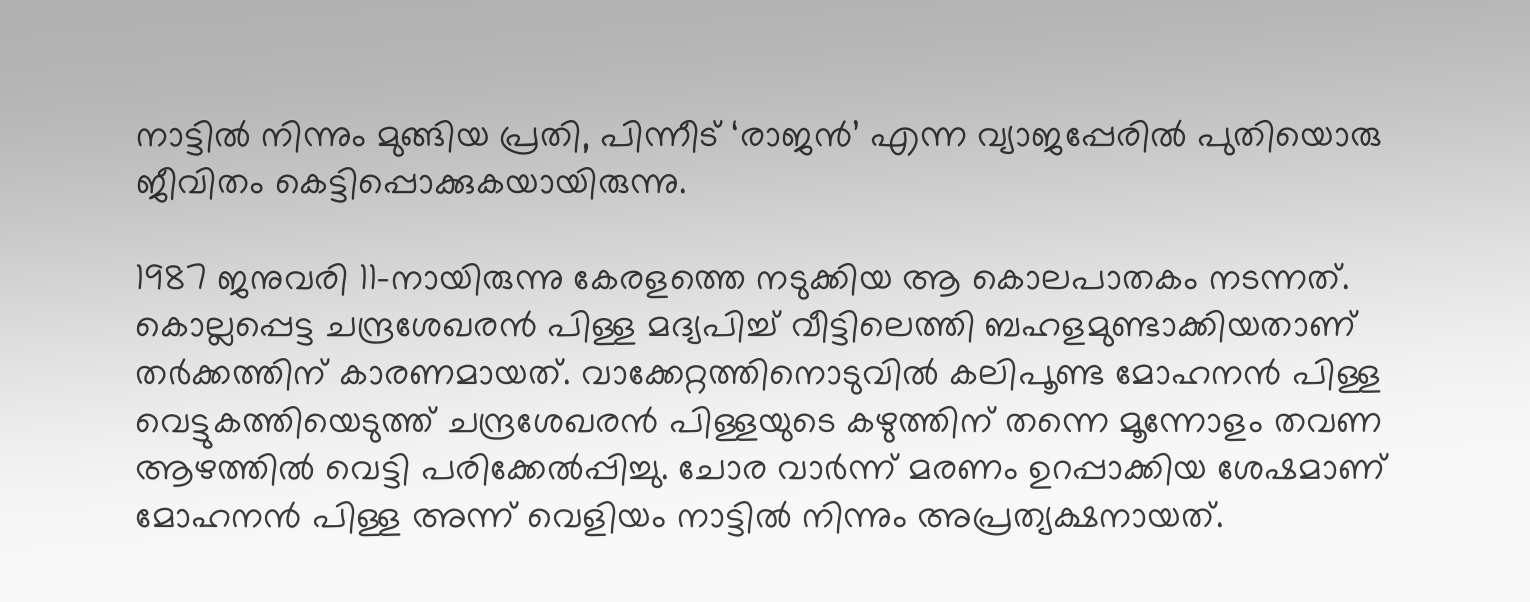നാട്ടില്‍ നിന്നും മുങ്ങിയ പ്രതി, പിന്നീട് ‘രാജന്‍’ എന്ന വ്യാജപ്പേരില്‍ പുതിയൊരു ജീവിതം കെട്ടിപ്പൊക്കുകയായിരുന്നു.

1987 ജനുവരി 11-നായിരുന്നു കേരളത്തെ നടുക്കിയ ആ കൊലപാതകം നടന്നത്. കൊല്ലപ്പെട്ട ചന്ദ്രശേഖരന്‍ പിള്ള മദ്യപിച്ച് വീട്ടിലെത്തി ബഹളമുണ്ടാക്കിയതാണ് തര്‍ക്കത്തിന് കാരണമായത്. വാക്കേറ്റത്തിനൊടുവില്‍ കലിപൂണ്ട മോഹനന്‍ പിള്ള വെട്ടുകത്തിയെടുത്ത് ചന്ദ്രശേഖരന്‍ പിള്ളയുടെ കഴുത്തിന് തന്നെ മൂന്നോളം തവണ ആഴത്തില്‍ വെട്ടി പരിക്കേല്‍പ്പിച്ചു. ചോര വാര്‍ന്ന് മരണം ഉറപ്പാക്കിയ ശേഷമാണ് മോഹനന്‍ പിള്ള അന്ന് വെളിയം നാട്ടില്‍ നിന്നും അപ്രത്യക്ഷനായത്.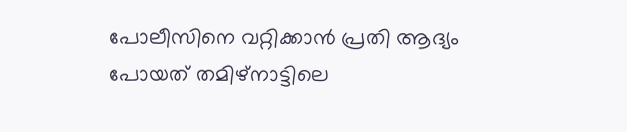പോലീസിനെ വറ്റിക്കാന്‍ പ്രതി ആദ്യം പോയത് തമിഴ്‌നാട്ടിലെ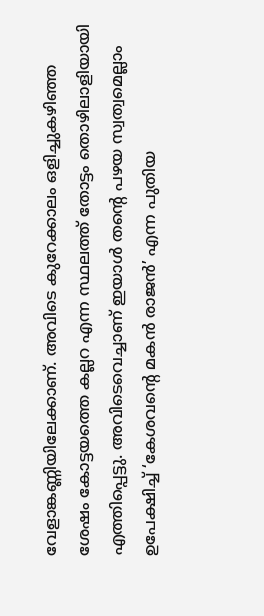വേളാങ്കണ്ണിയിലേക്കാണ്. അവിടെ കുറേക്കാലം ഒളിച്ചുകഴിഞ്ഞ ശേഷം കോട്ടയത്തെ കല്ലറ എന്ന സ്ഥലത്ത് തോട്ടം തൊഴിലാളിയായി എത്തിപ്പെട്ടു. അവിടെവെച്ചാണ് ഇയാള്‍ തന്റെ പഴയ സ്വത്വമെല്ലാം ഉപേക്ഷിച്ച് ‘കേശവന്റെ മകന്‍ രാജന്‍’ എന്ന പുതിയ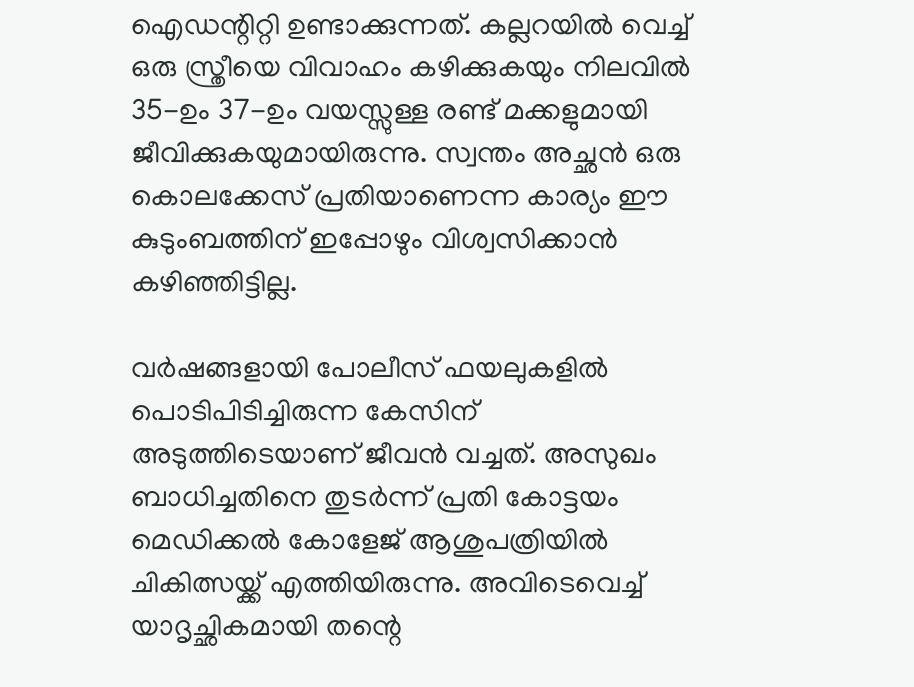ഐഡന്റിറ്റി ഉണ്ടാക്കുന്നത്. കല്ലറയില്‍ വെച്ച് ഒരു സ്ത്രീയെ വിവാഹം കഴിക്കുകയും നിലവില്‍ 35-ഉം 37-ഉം വയസ്സുള്ള രണ്ട് മക്കളുമായി ജീവിക്കുകയുമായിരുന്നു. സ്വന്തം അച്ഛന്‍ ഒരു കൊലക്കേസ് പ്രതിയാണെന്ന കാര്യം ഈ കുടുംബത്തിന് ഇപ്പോഴും വിശ്വസിക്കാന്‍ കഴിഞ്ഞിട്ടില്ല.

വര്‍ഷങ്ങളായി പോലീസ് ഫയലുകളില്‍ പൊടിപിടിച്ചിരുന്ന കേസിന് അടുത്തിടെയാണ് ജീവന്‍ വച്ചത്. അസുഖം ബാധിച്ചതിനെ തുടര്‍ന്ന് പ്രതി കോട്ടയം മെഡിക്കല്‍ കോളേജ് ആശുപത്രിയില്‍ ചികിത്സയ്ക്ക് എത്തിയിരുന്നു. അവിടെവെച്ച് യാദൃച്ഛികമായി തന്റെ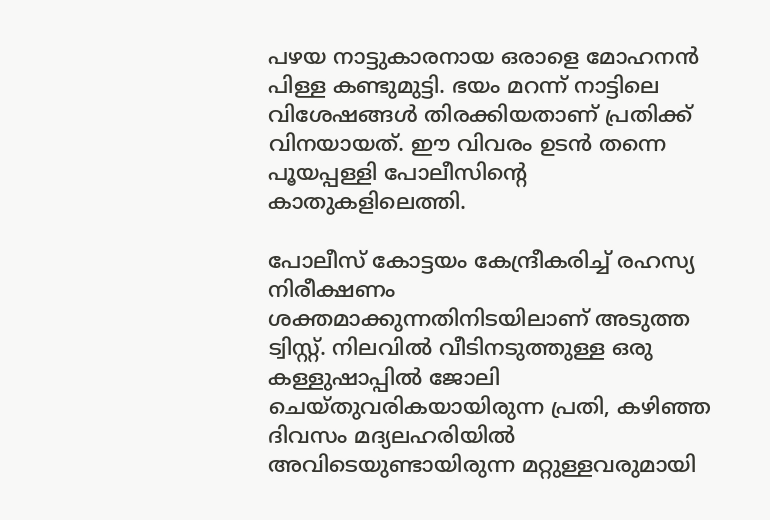പഴയ നാട്ടുകാരനായ ഒരാളെ മോഹനന്‍ പിള്ള കണ്ടുമുട്ടി. ഭയം മറന്ന് നാട്ടിലെ വിശേഷങ്ങള്‍ തിരക്കിയതാണ് പ്രതിക്ക് വിനയായത്. ഈ വിവരം ഉടന്‍ തന്നെ പൂയപ്പള്ളി പോലീസിന്റെ കാതുകളിലെത്തി.

പോലീസ് കോട്ടയം കേന്ദ്രീകരിച്ച് രഹസ്യ നിരീക്ഷണം ശക്തമാക്കുന്നതിനിടയിലാണ് അടുത്ത ട്വിസ്റ്റ്. നിലവില്‍ വീടിനടുത്തുള്ള ഒരു കള്ളുഷാപ്പില്‍ ജോലി ചെയ്തുവരികയായിരുന്ന പ്രതി, കഴിഞ്ഞ ദിവസം മദ്യലഹരിയില്‍ അവിടെയുണ്ടായിരുന്ന മറ്റുള്ളവരുമായി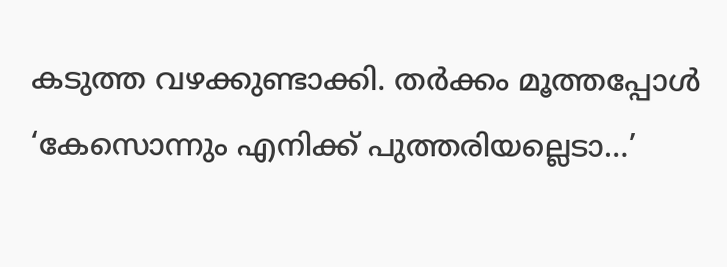കടുത്ത വഴക്കുണ്ടാക്കി. തര്‍ക്കം മൂത്തപ്പോള്‍ ‘കേസൊന്നും എനിക്ക് പുത്തരിയല്ലെടാ…’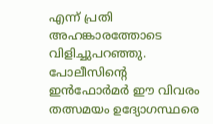എന്ന് പ്രതി അഹങ്കാരത്തോടെ വിളിച്ചുപറഞ്ഞു. പോലീസിന്റെ ഇന്‍ഫോര്‍മര്‍ ഈ വിവരം തത്സമയം ഉദ്യോഗസ്ഥരെ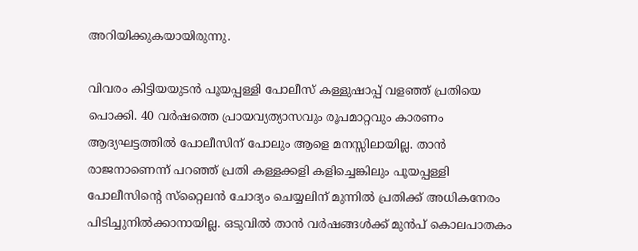അറിയിക്കുകയായിരുന്നു.

വിവരം കിട്ടിയയുടന്‍ പൂയപ്പള്ളി പോലീസ് കള്ളുഷാപ്പ് വളഞ്ഞ് പ്രതിയെ പൊക്കി. 40 വര്‍ഷത്തെ പ്രായവ്യത്യാസവും രൂപമാറ്റവും കാരണം ആദ്യഘട്ടത്തില്‍ പോലീസിന് പോലും ആളെ മനസ്സിലായില്ല. താന്‍ രാജനാണെന്ന് പറഞ്ഞ് പ്രതി കള്ളക്കളി കളിച്ചെങ്കിലും പൂയപ്പള്ളി പോലീസിന്റെ സ്‌റ്റൈലന്‍ ചോദ്യം ചെയ്യലിന് മുന്നില്‍ പ്രതിക്ക് അധികനേരം പിടിച്ചുനില്‍ക്കാനായില്ല. ഒടുവില്‍ താന്‍ വര്‍ഷങ്ങള്‍ക്ക് മുന്‍പ് കൊലപാതകം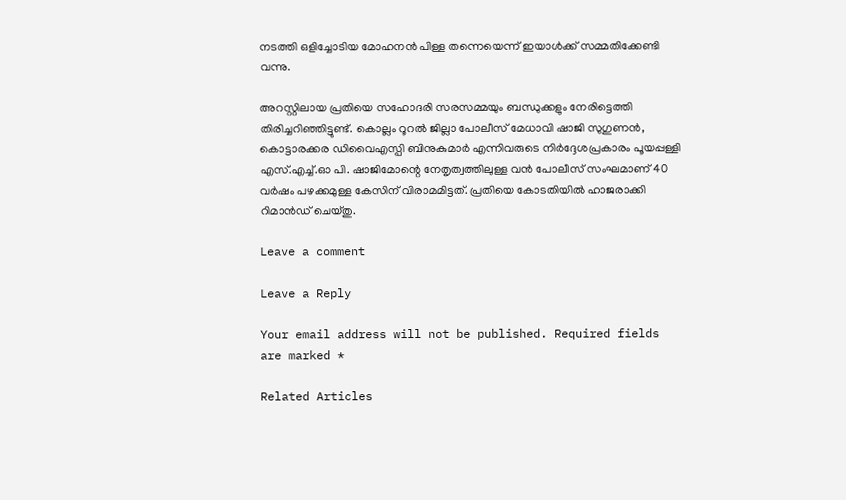നടത്തി ഒളിച്ചോടിയ മോഹനന്‍ പിള്ള തന്നെയെന്ന് ഇയാള്‍ക്ക് സമ്മതിക്കേണ്ടി വന്നു.

അറസ്റ്റിലായ പ്രതിയെ സഹോദരി സരസമ്മയും ബന്ധുക്കളും നേരിട്ടെത്തി തിരിച്ചറിഞ്ഞിട്ടുണ്ട്. കൊല്ലം റൂറല്‍ ജില്ലാ പോലീസ് മേധാവി ഷാജി സുഗുണന്‍, കൊട്ടാരക്കര ഡിവൈഎസ്പി ബിനുകുമാര്‍ എന്നിവരുടെ നിര്‍ദ്ദേശപ്രകാരം പൂയപ്പള്ളി എസ്.എച്ച്.ഓ പി. ഷാജിമോന്റെ നേതൃത്വത്തിലുള്ള വന്‍ പോലീസ് സംഘമാണ് 40 വര്‍ഷം പഴക്കമുള്ള കേസിന് വിരാമമിട്ടത്. പ്രതിയെ കോടതിയില്‍ ഹാജരാക്കി റിമാന്‍ഡ് ചെയ്തു.

Leave a comment

Leave a Reply

Your email address will not be published. Required fields are marked *

Related Articles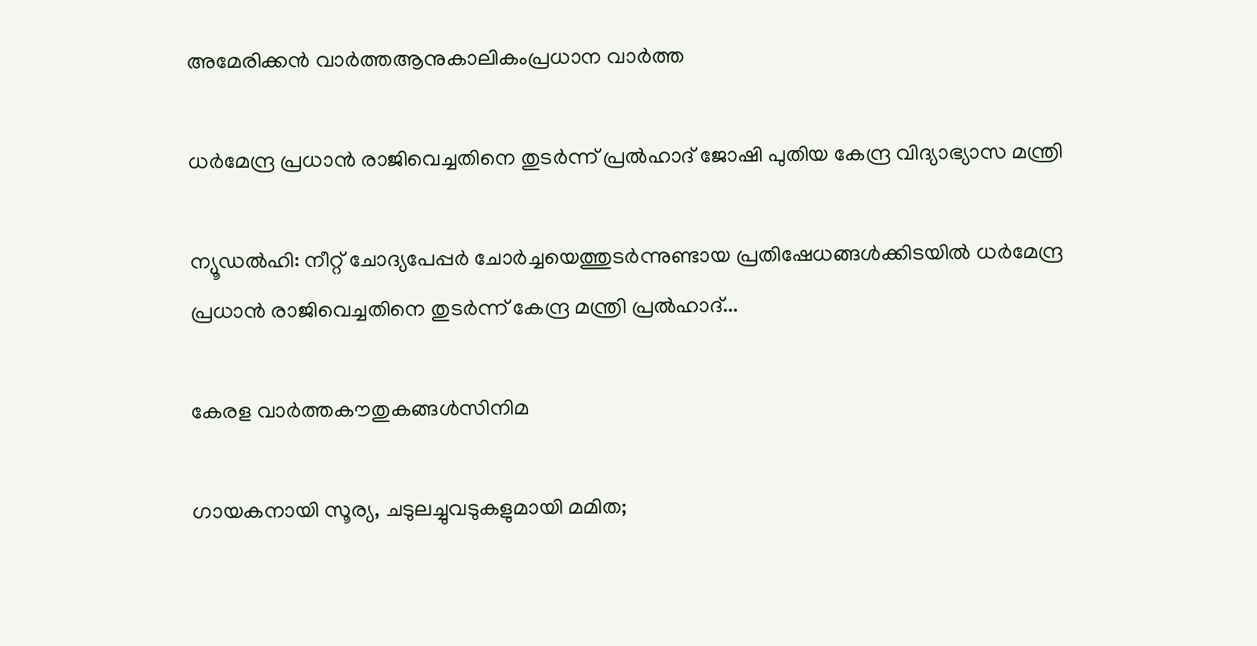അമേരിക്കൻ വാർത്തആനുകാലികംപ്രധാന വാർത്ത

ധർമേന്ദ്ര പ്രധാൻ രാജിവെച്ചതിനെ തുടർന്ന് പ്രൽഹാദ് ജോഷി പുതിയ കേന്ദ്ര വിദ്യാഭ്യാസ മന്ത്രി

ന്യൂഡൽഹി: നീറ്റ് ചോദ്യപേപ്പർ ചോർച്ചയെത്തുടർന്നുണ്ടായ പ്രതിഷേധങ്ങൾക്കിടയിൽ ധർമേന്ദ്ര പ്രധാൻ രാജിവെച്ചതിനെ തുടർന്ന് കേന്ദ്ര മന്ത്രി പ്രൽഹാദ്...

കേരള വാർത്തകൗതുകങ്ങൾസിനിമ

ഗായകനായി സൂര്യ, ചടുലച്ചുവടുകളുമായി മമിത;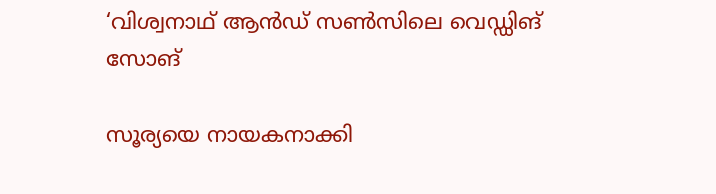‘വിശ്വനാഥ് ആന്‍ഡ് സണ്‍സിലെ വെഡ്ഡിങ് സോങ്

സൂര്യയെ നായകനാക്കി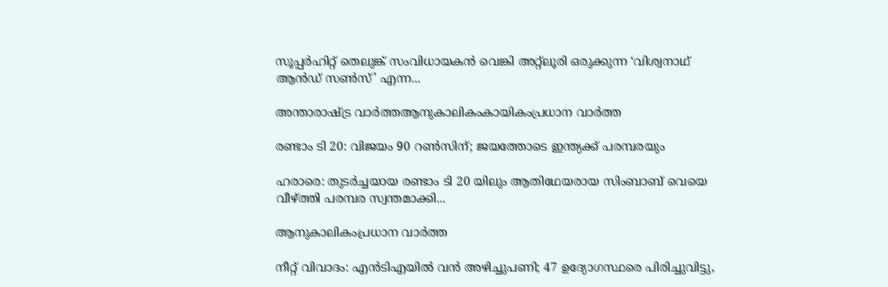സൂപ്പർഹിറ്റ് തെലുങ്ക് സംവിധായകൻ വെങ്കി അറ്റ്‌ലൂരി ഒരുക്കുന്ന ‘വിശ്വനാഥ് ആൻഡ് സൺസ്’ എന്ന...

അന്താരാഷ്ട്ര വാർത്തആനുകാലികംകായികംപ്രധാന വാർത്ത

രണ്ടാം ടി 20: വിജയം 90 റണ്‍സിന്; ജയത്തോടെ ഇന്ത്യക്ക് പരമ്പരയും

ഹരാരെ: തുടര്‍ച്ചയായ രണ്ടാം ടി 20 യിലും ആതിഥേയരായ സിംബാബ് വെയെ വീഴ്ത്തി പരമ്പര സ്വന്തമാക്കി...

ആനുകാലികംപ്രധാന വാർത്ത

നീറ്റ് വിവാദം: എൻടിഎയിൽ വൻ അഴിച്ചുപണി; 47 ഉദ്യോഗസ്ഥരെ പിരിച്ചുവിട്ടു,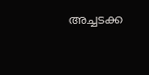അച്ചടക്ക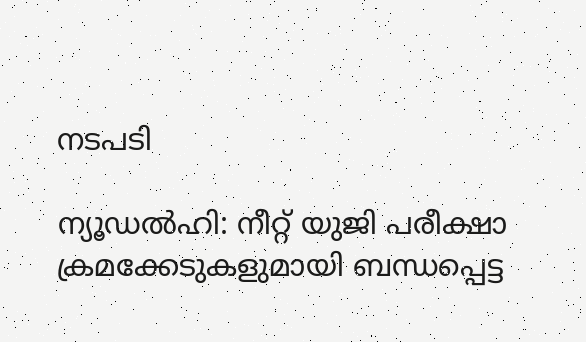നടപടി

ന്യൂഡൽഹി: നീറ്റ് യുജി പരീക്ഷാ ക്രമക്കേടുകളുമായി ബന്ധപ്പെട്ട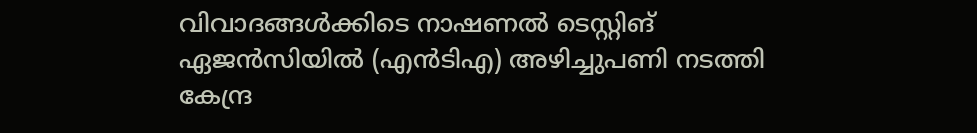വിവാദങ്ങൾക്കിടെ നാഷണൽ ടെസ്റ്റിങ് ഏജൻസിയിൽ (എൻടിഎ) അഴിച്ചുപണി നടത്തി കേന്ദ്ര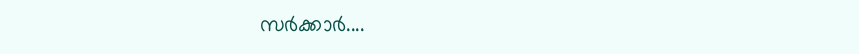സർക്കാർ....